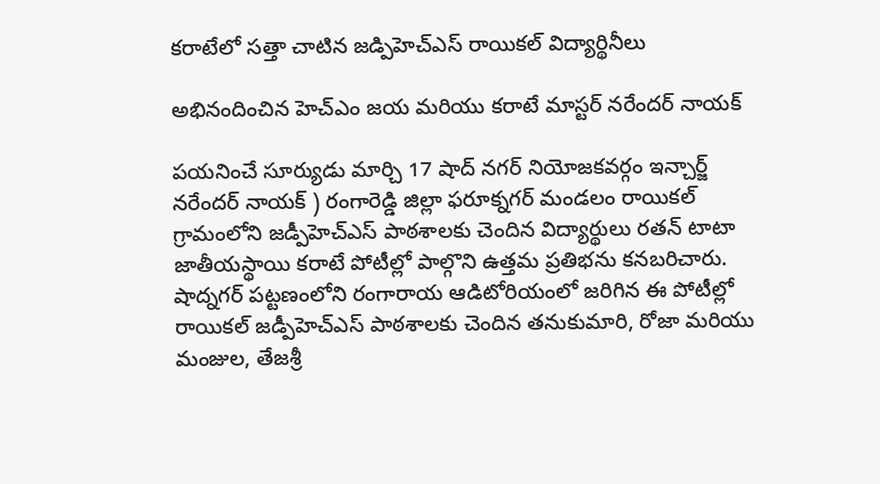కరాటేలో సత్తా చాటిన జడ్పిహెచ్ఎస్ రాయికల్ విద్యార్థినీలు

అభినందించిన హెచ్ఎం జయ మరియు కరాటే మాస్టర్ నరేందర్ నాయక్

పయనించే సూర్యుడు మార్చి 17 షాద్ నగర్ నియోజకవర్గం ఇన్చార్జ్ నరేందర్ నాయక్ ) రంగారెడ్డి జిల్లా ఫరూక్నగర్ మండలం రాయికల్ గ్రామంలోని జడ్పీహెచ్ఎస్ పాఠశాలకు చెందిన విద్యార్థులు రతన్ టాటా జాతీయస్థాయి కరాటే పోటీల్లో పాల్గొని ఉత్తమ ప్రతిభను కనబరిచారు. షాద్నగర్ పట్టణంలోని రంగారాయ ఆడిటోరియంలో జరిగిన ఈ పోటీల్లో రాయికల్ జడ్పీహెచ్ఎస్ పాఠశాలకు చెందిన తనుకుమారి, రోజా మరియు మంజుల, తేజశ్రీ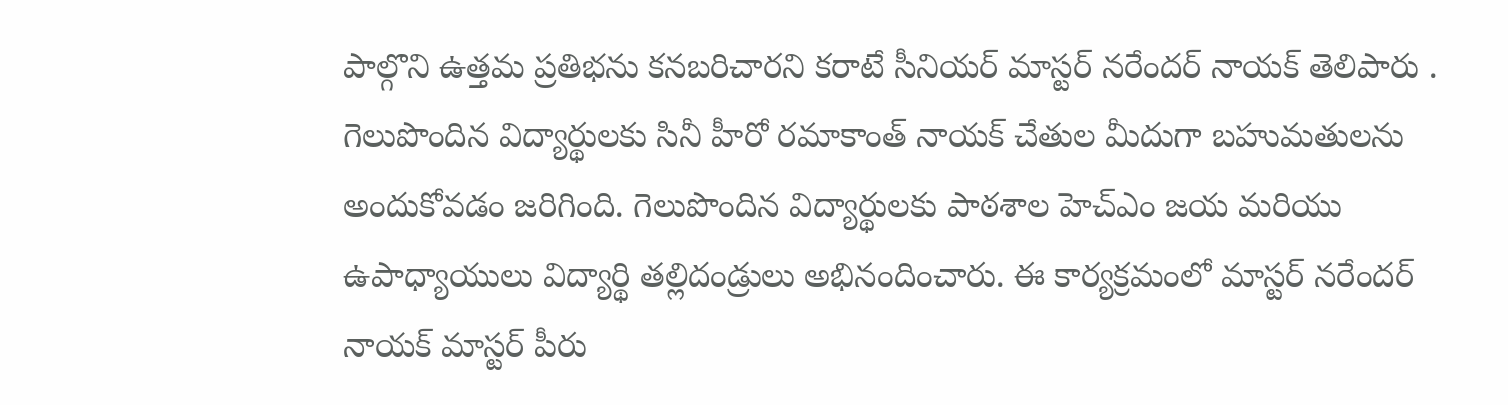పాల్గొని ఉత్తమ ప్రతిభను కనబరిచారని కరాటే సీనియర్ మాస్టర్ నరేందర్ నాయక్ తెలిపారు . గెలుపొందిన విద్యార్థులకు సినీ హీరో రమాకాంత్ నాయక్ చేతుల మీదుగా బహుమతులను అందుకోవడం జరిగింది. గెలుపొందిన విద్యార్థులకు పాఠశాల హెచ్ఎం జయ మరియు ఉపాధ్యాయులు విద్యార్థి తల్లిదండ్రులు అభినందించారు. ఈ కార్యక్రమంలో మాస్టర్ నరేందర్ నాయక్ మాస్టర్ పీరు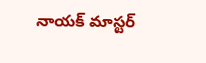నాయక్ మాస్టర్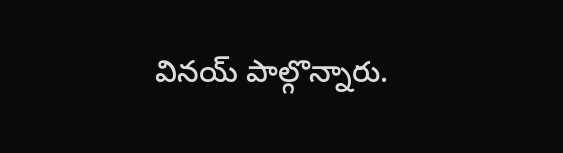వినయ్ పాల్గొన్నారు.